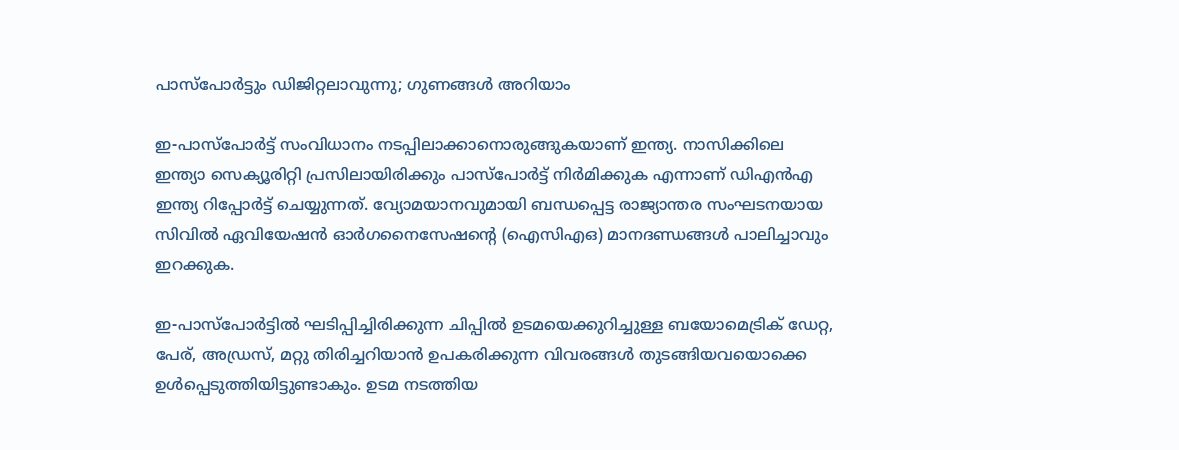പാസ്‌പോര്‍ട്ടും ഡിജിറ്റലാവുന്നു; ഗുണങ്ങള്‍ അറിയാം

ഇ-പാസ്പോര്‍ട്ട് സംവിധാനം നടപ്പിലാക്കാനൊരുങ്ങുകയാണ് ഇന്ത്യ. നാസിക്കിലെ ഇന്ത്യാ സെക്യൂരിറ്റി പ്രസിലായിരിക്കും പാസ്പോര്‍ട്ട് നിര്‍മിക്കുക എന്നാണ് ഡിഎന്‍എ ഇന്ത്യ റിപ്പോര്‍ട്ട് ചെയ്യുന്നത്. വ്യോമയാനവുമായി ബന്ധപ്പെട്ട രാജ്യാന്തര സംഘടനയായ സിവില്‍ ഏവിയേഷന്‍ ഓര്‍ഗനൈസേഷന്റെ (ഐസിഎഒ) മാനദണ്ഡങ്ങള്‍ പാലിച്ചാവും ഇറക്കുക.

ഇ-പാസ്പോര്‍ട്ടില്‍ ഘടിപ്പിച്ചിരിക്കുന്ന ചിപ്പില്‍ ഉടമയെക്കുറിച്ചുള്ള ബയോമെട്രിക് ഡേറ്റ, പേര്, അഡ്രസ്, മറ്റു തിരിച്ചറിയാന്‍ ഉപകരിക്കുന്ന വിവരങ്ങള്‍ തുടങ്ങിയവയൊക്കെ ഉള്‍പ്പെടുത്തിയിട്ടുണ്ടാകും. ഉടമ നടത്തിയ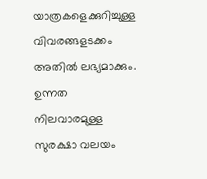യാത്രകളെക്കുറിച്ചുള്ള വിവരങ്ങളടക്കം അതില്‍ ലഭ്യമാക്കും. ഉന്നത നിലവാരമുള്ള സുരക്ഷാ വലയം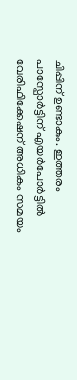ചിപ്പിന് ഉണ്ടാകും. ഇത്തരം പാസ്പോര്‍ട്ടിന് എയര്‍പോര്‍ട്ടില്‍ വേരിഫിക്കേഷന് അധികം സമയം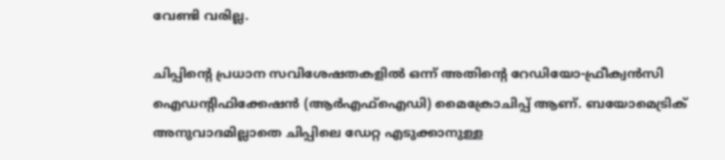വേണ്ടി വരില്ല.

ചിപ്പിന്റെ പ്രധാന സവിശേഷതകളില്‍ ഒന്ന് അതിന്റെ റേഡിയോ-ഫ്രീക്വന്‍സി ഐഡന്റിഫിക്കേഷന്‍ (ആര്‍എഫ്ഐഡി) മൈക്രോചിപ്പ് ആണ്. ബയോമെട്രിക് അനുവാദമില്ലാതെ ചിപ്പിലെ ഡേറ്റ എടുക്കാനുള്ള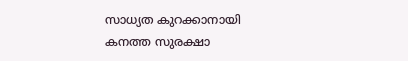സാധ്യത കുറക്കാനായി കനത്ത സുരക്ഷാ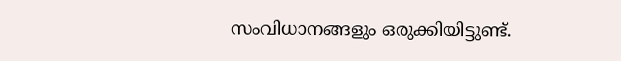സംവിധാനങ്ങളും ഒരുക്കിയിട്ടുണ്ട്.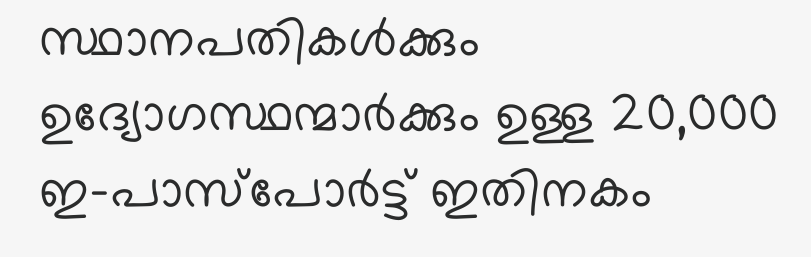സ്ഥാനപതികള്‍ക്കും ഉദ്യോഗസ്ഥന്മാര്‍ക്കും ഉള്ള 20,000 ഇ-പാസ്പോര്‍ട്ട് ഇതിനകം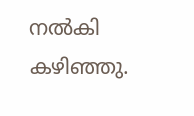നല്‍കി കഴിഞ്ഞു.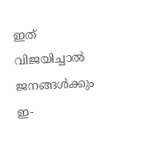ഇത് വിജയിച്ചാല്‍ ജനങ്ങള്‍ക്കും ഇ-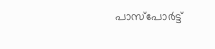പാസ്പോര്‍ട്ട്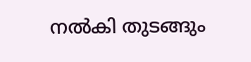നല്‍കി തുടങ്ങും